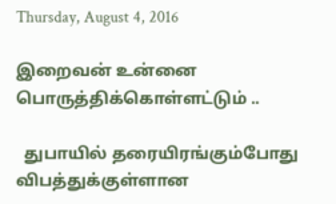Thursday, August 4, 2016

இறைவன் உன்னை பொருத்திக்கொள்ளட்டும் ..

  துபாயில் தரையிரங்கும்போது விபத்துக்குள்ளான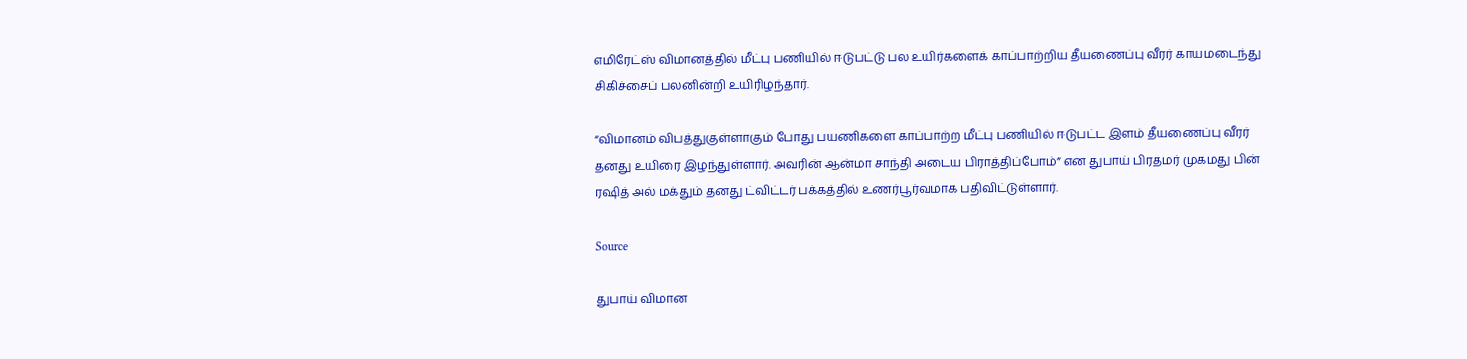எமிரேட்ஸ் விமானத்தில் மீட்பு பணியில் ஈடுபட்டு பல உயிர்களைக் காப்பாற்றிய தீயணைப்பு வீரர் காயமடைந்து சிகிச்சைப் பலனின்றி உயிரிழந்தார்.

“விமானம் விபத்துகுள்ளாகும் போது பயணிகளை காப்பாற்ற மீட்பு பணியில் ஈடுபட்ட இளம் தீயணைப்பு வீரர் தனது உயிரை இழந்துள்ளார். அவரின் ஆன்மா சாந்தி அடைய பிராத்திப்போம்” என துபாய் பிரதமர் முகமது பின் ரஷித் அல் மக்தும் தனது ட்விட்டர் பக்கத்தில் உணர்பூர்வமாக பதிவிட்டுள்ளார்.

Source

துபாய் விமான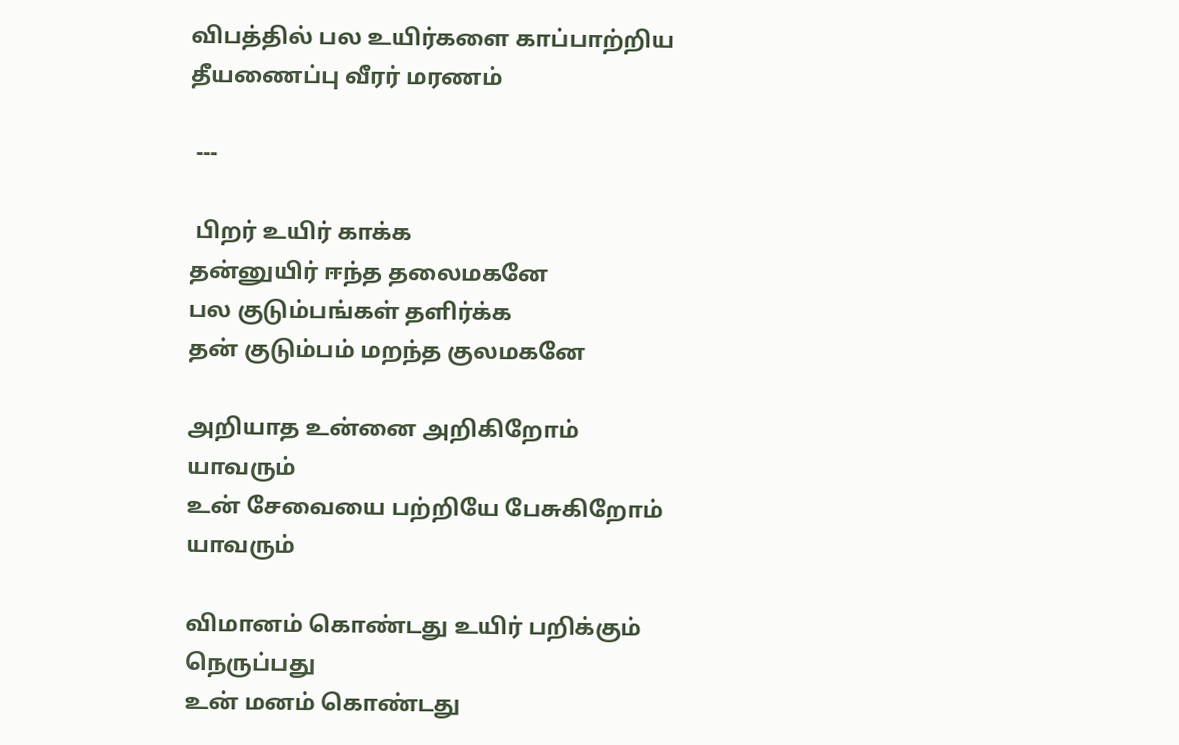விபத்தில் பல உயிர்களை காப்பாற்றிய தீயணைப்பு வீரர் மரணம்

 ---

 பிறர் உயிர் காக்க
தன்னுயிர் ஈந்த தலைமகனே
பல குடும்பங்கள் தளிர்க்க
தன் குடும்பம் மறந்த குலமகனே

அறியாத உன்னை அறிகிறோம்
யாவரும்
உன் சேவையை பற்றியே பேசுகிறோம்
யாவரும்

விமானம் கொண்டது உயிர் பறிக்கும்
நெருப்பது
உன் மனம் கொண்டது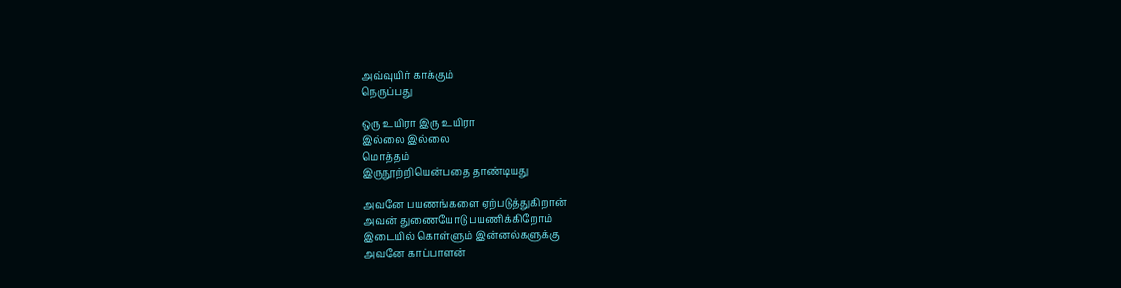அவ்வுயிர் காக்கும்
நெருப்பது

ஒரு உயிரா இரு உயிரா
இல்லை இல்லை
மொத்தம்
இருநூற்றியென்பதை தாண்டியது

அவனே பயணங்களை ஏற்படுத்துகிறான்
அவன் துணையோடு பயணிக்கிறோம்
இடையில் கொள்ளும் இன்னல்களுக்கு
அவனே காப்பாளன்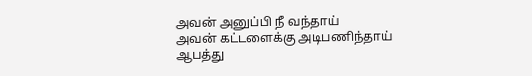அவன் அனுப்பி நீ வந்தாய்
அவன் கட்டளைக்கு அடிபணிந்தாய்
ஆபத்து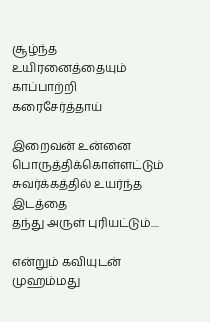சூழ்ந்த உயிரனைத்தையும்
காப்பாற்றி கரைசேர்த்தாய்

இறைவன் உன்னை
பொருத்திக்கொள்ளட்டும்
சுவர்க்கத்தில் உயர்ந்த இடத்தை
தந்து அருள் புரியட்டும்....

என்றும் கவியுடன்
முஹம்மது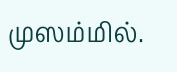முஸம்மில்.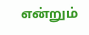என்றும்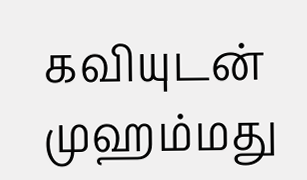கவியுடன் முஹம்மது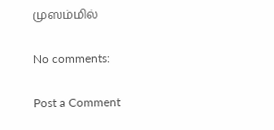முஸம்மில்

No comments:

Post a Comment